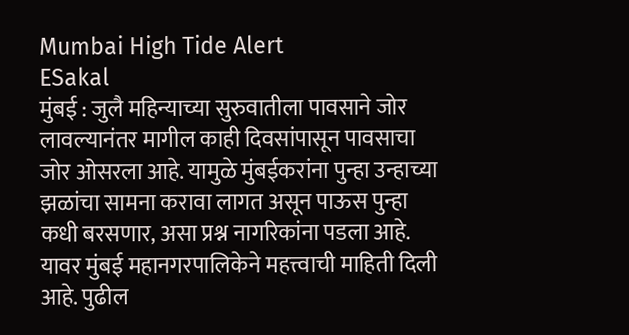Mumbai High Tide Alert
ESakal
मुंबई : जुलै महिन्याच्या सुरुवातीला पावसाने जोर लावल्यानंतर मागील काही दिवसांपासून पावसाचा जोर ओसरला आहे. यामुळे मुंबईकरांना पुन्हा उन्हाच्या झळांचा सामना करावा लागत असून पाऊस पुन्हा कधी बरसणार, असा प्रश्न नागरिकांना पडला आहे. यावर मुंबई महानगरपालिकेने महत्त्वाची माहिती दिली आहे. पुढील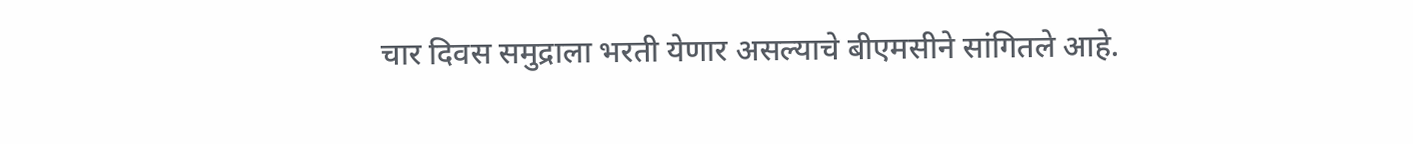चार दिवस समुद्राला भरती येणार असल्याचे बीएमसीने सांगितले आहे.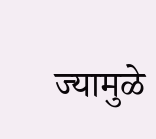ज्यामुळे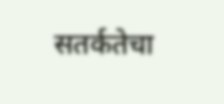सतर्कतेचा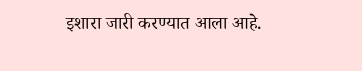इशारा जारी करण्यात आला आहे.